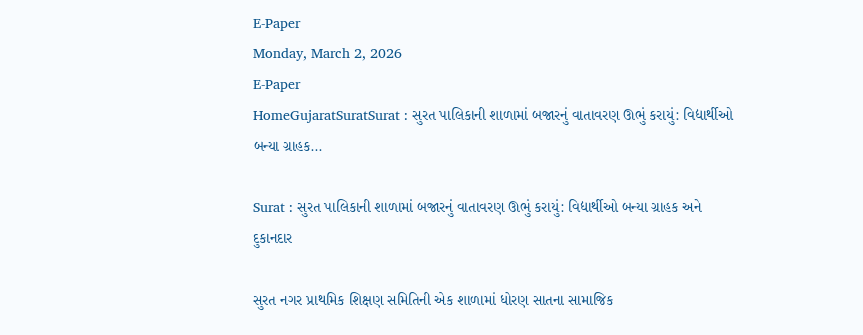E-Paper
Monday, March 2, 2026
E-Paper
HomeGujaratSuratSurat : સુરત પાલિકાની શાળામાં બજારનું વાતાવરણ ઊભું કરાયું: વિદ્યાર્થીઓ બન્યા ગ્રાહક...

Surat : સુરત પાલિકાની શાળામાં બજારનું વાતાવરણ ઊભું કરાયું: વિદ્યાર્થીઓ બન્યા ગ્રાહક અને દુકાનદાર

સુરત નગર પ્રાથમિક શિક્ષણ સમિતિની એક શાળામાં ધોરણ સાતના સામાજિક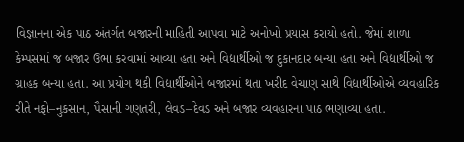વિજ્ઞાનના એક પાઠ અંતર્ગત બજારની માહિતી આપવા માટે અનોખો પ્રયાસ કરાયો હતો. જેમાં શાળા કેમ્પસમાં જ બજાર ઉભા કરવામાં આવ્યા હતા અને વિદ્યાર્થીઓ જ દુકાનદાર બન્યા હતા અને વિદ્યાર્થીઓ જ ગ્રાહક બન્યા હતા. આ પ્રયોગ થકી વિદ્યાર્થીઓને બજારમાં થતા ખરીદ વેચાણ સાથે વિદ્યાર્થીઓએ વ્યવહારિક રીતે નફો–નુકસાન, પૈસાની ગણતરી, લેવડ–દેવડ અને બજાર વ્યવહારના પાઠ ભણાવ્યા હતા.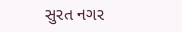સુરત નગર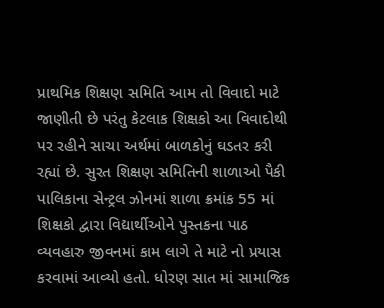પ્રાથમિક શિક્ષણ સમિતિ આમ તો વિવાદો માટે જાણીતી છે પરંતુ કેટલાક શિક્ષકો આ વિવાદોથી પર રહીને સાચા અર્થમાં બાળકોનું ઘડતર કરી રહ્યાં છે. સુરત શિક્ષણ સમિતિની શાળાઓ પૈકી પાલિકાના સેન્ટ્રલ ઝોનમાં શાળા ક્રમાંક 55 માં શિક્ષકો દ્વારા વિદ્યાર્થીઓને પુસ્તકના પાઠ વ્યવહારુ જીવનમાં કામ લાગે તે માટે નો પ્રયાસ કરવામાં આવ્યો હતો. ધોરણ સાત માં સામાજિક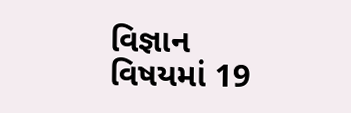વિજ્ઞાન વિષયમાં 19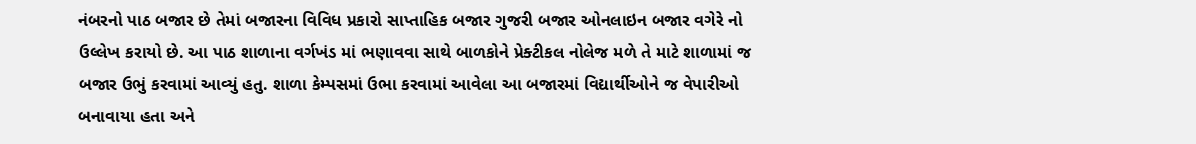નંબરનો પાઠ બજાર છે તેમાં બજારના વિવિધ પ્રકારો સાપ્તાહિક બજાર ગુજરી બજાર ઓનલાઇન બજાર વગેરે નો ઉલ્લેખ કરાયો છે. આ પાઠ શાળાના વર્ગખંડ માં ભણાવવા સાથે બાળકોને પ્રેક્ટીકલ નોલેજ મળે તે માટે શાળામાં જ બજાર ઉભું કરવામાં આવ્યું હતુ. શાળા કેમ્પસમાં ઉભા કરવામાં આવેલા આ બજારમાં વિદ્યાર્થીઓને જ વેપારીઓ બનાવાયા હતા અને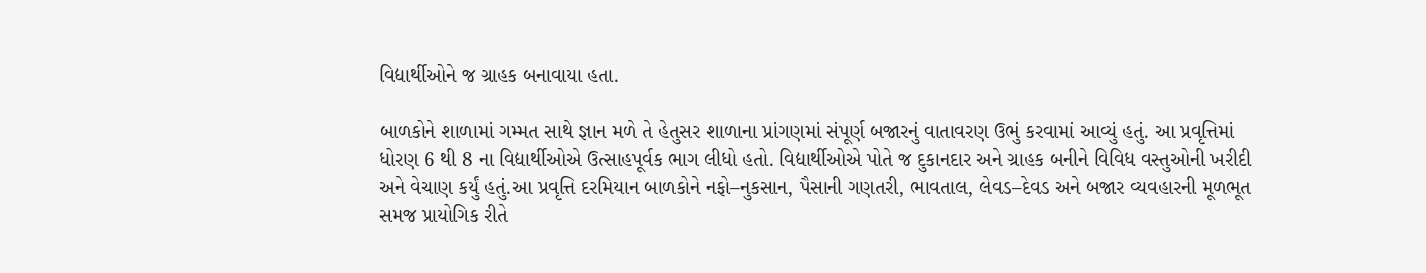વિદ્યાર્થીઓને જ ગ્રાહક બનાવાયા હતા.

બાળકોને શાળામાં ગમ્મત સાથે જ્ઞાન મળે તે હેતુસર શાળાના પ્રાંગણમાં સંપૂર્ણ બજારનું વાતાવરણ ઉભું કરવામાં આવ્યું હતું. આ પ્રવૃત્તિમાં ધોરણ 6 થી 8 ના વિદ્યાર્થીઓએ ઉત્સાહપૂર્વક ભાગ લીધો હતો. વિદ્યાર્થીઓએ પોતે જ દુકાનદાર અને ગ્રાહક બનીને વિવિધ વસ્તુઓની ખરીદી અને વેચાણ કર્યું હતું.આ પ્રવૃત્તિ દરમિયાન બાળકોને નફો–નુકસાન, પૈસાની ગણતરી, ભાવતાલ, લેવડ–દેવડ અને બજાર વ્યવહારની મૂળભૂત સમજ પ્રાયોગિક રીતે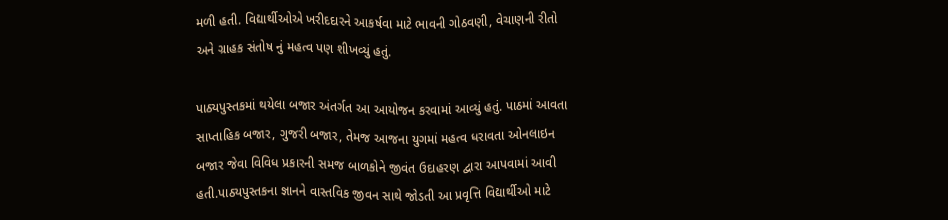મળી હતી. વિદ્યાર્થીઓએ ખરીદદારને આકર્ષવા માટે ભાવની ગોઠવણી, વેચાણની રીતો અને ગ્રાહક સંતોષ નું મહત્વ પણ શીખવ્યું હતું.

પાઠ્યપુસ્તકમાં થયેલા બજાર અંતર્ગત આ આયોજન કરવામાં આવ્યું હતું. પાઠમાં આવતા સાપ્તાહિક બજાર, ગુજરી બજાર, તેમજ આજના યુગમાં મહત્વ ધરાવતા ઓનલાઇન બજાર જેવા વિવિધ પ્રકારની સમજ બાળકોને જીવંત ઉદાહરણ દ્વારા આપવામાં આવી હતી.પાઠ્યપુસ્તકના જ્ઞાનને વાસ્તવિક જીવન સાથે જોડતી આ પ્રવૃત્તિ વિદ્યાર્થીઓ માટે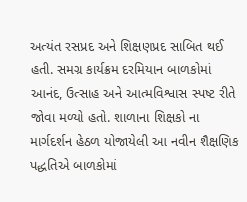અત્યંત રસપ્રદ અને શિક્ષણપ્રદ સાબિત થઈ હતી. સમગ્ર કાર્યક્રમ દરમિયાન બાળકોમાં આનંદ, ઉત્સાહ અને આત્મવિશ્વાસ સ્પષ્ટ રીતે જોવા મળ્યો હતો. શાળાના શિક્ષકો ના માર્ગદર્શન હેઠળ યોજાયેલી આ નવીન શૈક્ષણિક પદ્ધતિએ બાળકોમાં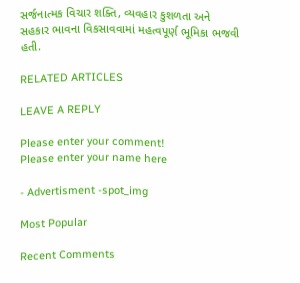સર્જનાત્મક વિચાર શક્તિ, વ્યવહાર કુશળતા અને સહકાર ભાવના વિકસાવવામાં મહત્વપૂર્ણ ભૂમિકા ભજવી હતી.

RELATED ARTICLES

LEAVE A REPLY

Please enter your comment!
Please enter your name here

- Advertisment -spot_img

Most Popular

Recent Comments